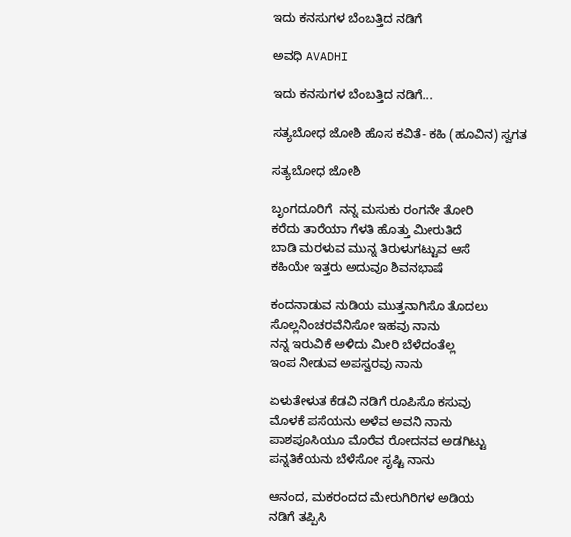ಇದು ಕನಸುಗಳ ಬೆಂಬತ್ತಿದ ನಡಿಗೆ‍

ಅವಧಿ AVADHI

ಇದು ಕನಸುಗಳ ಬೆಂಬತ್ತಿದ ನಡಿಗೆ...

ಸತ್ಯಬೋಧ ಜೋಶಿ ಹೊಸ ಕವಿತೆ- ಕಹಿ (ಹೂವಿನ) ಸ್ವಗತ

ಸತ್ಯಬೋಧ ಜೋಶಿ

ಬೃಂಗದೂರಿಗೆ  ನನ್ನ ಮಸುಕು ರಂಗನೇ ತೋರಿ
ಕರೆದು ತಾರೆಯಾ ಗೆಳತಿ ಹೊತ್ತು ಮೀರುತಿದೆ
ಬಾಡಿ ಮರಳುವ ಮುನ್ನ ತಿರುಳುಗಟ್ಟುವ ಆಸೆ
ಕಹಿಯೇ ಇತ್ತರು ಅದುವೂ ಶಿವನಭಾಷೆ

ಕಂದನಾಡುವ ನುಡಿಯ ಮುತ್ತನಾಗಿಸೊ ತೊದಲು
ಸೊಲ್ಲನಿಂಚರವೆನಿಸೋ ಇಹವು ನಾನು
ನನ್ನ ಇರುವಿಕೆ ಅಳಿದು ಮೀರಿ ಬೆಳೆದಂತೆಲ್ಲ
ಇಂಪ ನೀಡುವ ಅಪಸ್ವರವು ನಾನು

ಏಳುತೇಳುತ ಕೆಡವಿ ನಡಿಗೆ ರೂಪಿಸೊ ಕಸುವು
ಮೊಳಕೆ ಪಸೆಯನು ಅಳೆವ ಅವನಿ ನಾನು
ಪಾಶಪೂಸಿಯೂ ಮೊರೆವ ರೋದನವ ಅಡಗಿಟ್ಟು
ಪನ್ನತಿಕೆಯನು ಬೆಳೆಸೋ ಸೃಷ್ಟಿ ನಾನು

ಆನಂದ, ಮಕರಂದದ ಮೇರುಗಿರಿಗಳ ಅಡಿಯ
ನಡಿಗೆ ತಪ್ಪಿಸಿ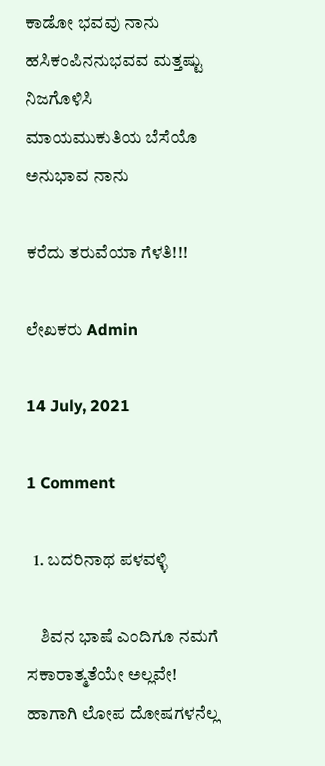ಕಾಡೋ ಭವವು ನಾನು
ಹಸಿಕಂಪಿನನುಭವವ ಮತ್ತಷ್ಟು ನಿಜಗೊಳಿಸಿ
ಮಾಯಮುಕುತಿಯ ಬೆಸೆಯೊ ಅನುಭಾವ ನಾನು

ಕರೆದು ತರುವೆಯಾ ಗೆಳತಿ!!!

ಲೇಖಕರು Admin

14 July, 2021

1 Comment

  1. ಬದರಿನಾಥ ಪಳವಳ್ಳಿ

    ಶಿವನ ಭಾಷೆ ಎಂದಿಗೂ ನಮಗೆ ಸಕಾರಾತ್ಮತೆಯೇ ಅಲ್ಲವೇ! ಹಾಗಾಗಿ ಲೋಪ ದೋಷಗಳನೆಲ್ಲ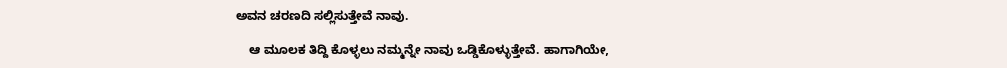ಅವನ ಚರಣದಿ ಸಲ್ಲಿಸುತ್ತೇವೆ ನಾವು.

    ಆ ಮೂಲಕ ತಿದ್ದಿ ಕೊಳ್ಳಲು ನಮ್ಮನ್ನೇ ನಾವು ಒಡ್ಡಿಕೊಳ್ಳುತ್ತೇವೆ. ಹಾಗಾಗಿಯೇ,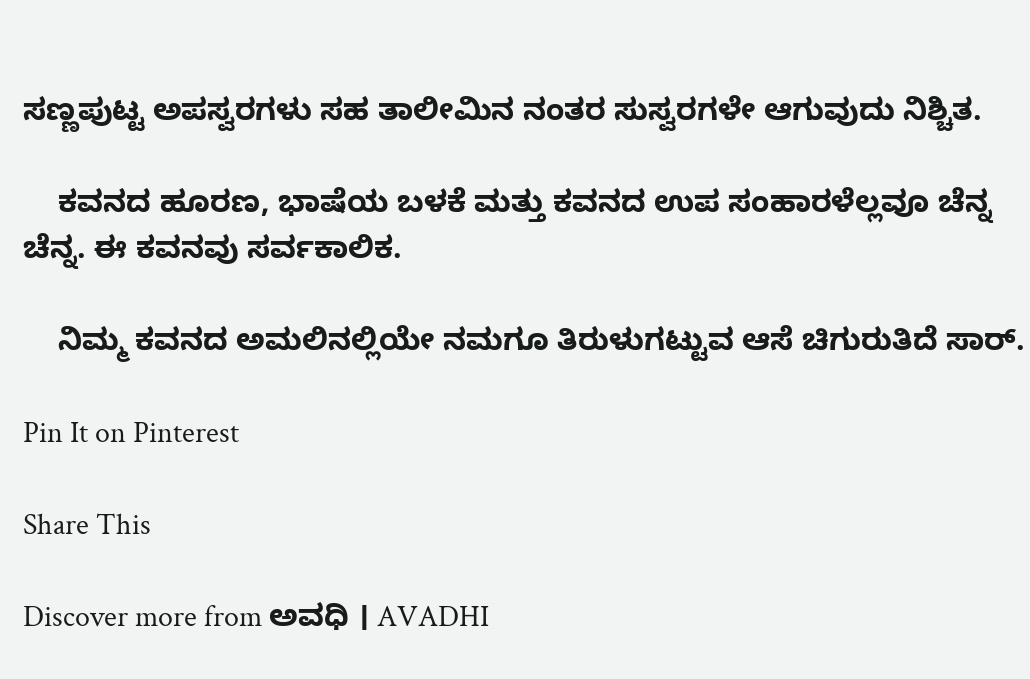ಸಣ್ಣಪುಟ್ಟ ಅಪಸ್ವರಗಳು ಸಹ ತಾಲೀಮಿನ ನಂತರ ಸುಸ್ವರಗಳೇ ಆಗುವುದು ನಿಶ್ಚಿತ.

    ಕವನದ ಹೂರಣ, ಭಾಷೆಯ ಬಳಕೆ ಮತ್ತು ಕವನದ ಉಪ ಸಂಹಾರಳೆಲ್ಲವೂ ಚೆನ್ನ ಚೆನ್ನ. ಈ ಕವನವು ಸರ್ವಕಾಲಿಕ.

    ನಿಮ್ಮ ಕವನದ ಅಮಲಿನಲ್ಲಿಯೇ ನಮಗೂ ತಿರುಳುಗಟ್ಟುವ ಆಸೆ ಚಿಗುರುತಿದೆ ಸಾರ್.

Pin It on Pinterest

Share This

Discover more from ಅವಧಿ । AVADHI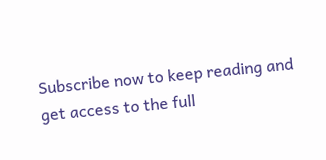Subscribe now to keep reading and get access to the full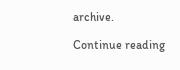archive.

Continue reading